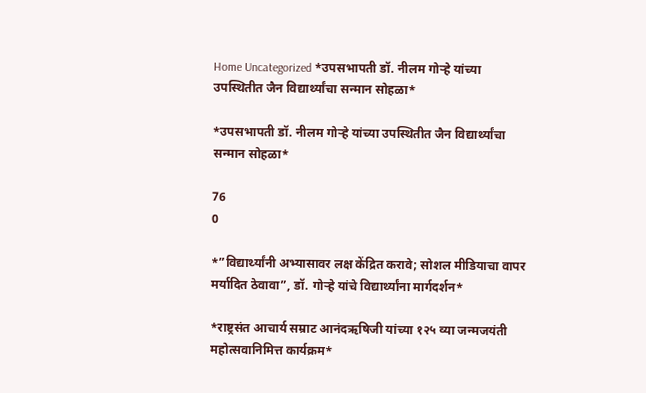Home Uncategorized *उपसभापती डॉ. नीलम गोऱ्हे यांच्या उपस्थितीत जैन विद्यार्थ्यांचा सन्मान सोहळा*

*उपसभापती डॉ. नीलम गोऱ्हे यांच्या उपस्थितीत जैन विद्यार्थ्यांचा सन्मान सोहळा*

76
0

*”विद्यार्थ्यांनी अभ्यासावर लक्ष केंद्रित करावे; सोशल मीडियाचा वापर मर्यादित ठेवावा”, डॉ. गोऱ्हे यांचे विद्यार्थ्यांना मार्गदर्शन*

*राष्ट्रसंत आचार्य सम्राट आनंदऋषिजी यांच्या १२५ व्या जन्मजयंती महोत्सवानिमित्त कार्यक्रम*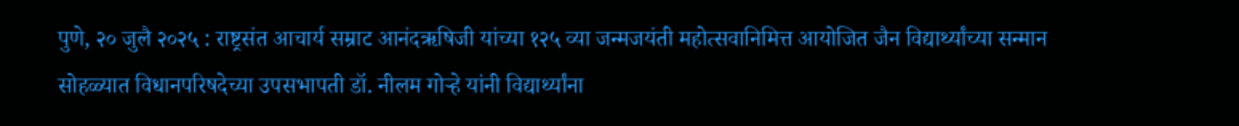पुणे, २० जुलै २०२५ : राष्ट्रसंत आचार्य सम्राट आनंदऋषिजी यांच्या १२५ व्या जन्मजयंती महोत्सवानिमित्त आयोजित जैन विद्यार्थ्यांच्या सन्मान सोहळ्यात विधानपरिषदेच्या उपसभापती डॉ. नीलम गोऱ्हे यांनी विद्यार्थ्यांना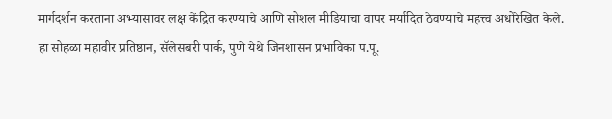मार्गदर्शन करताना अभ्यासावर लक्ष केंद्रित करण्याचे आणि सोशल मीडियाचा वापर मर्यादित ठेवण्याचे महत्त्व अधोरेखित केले. हा सोहळा महावीर प्रतिष्ठान, सॅलेसबरी पार्क, पुणे येथे जिनशासन प्रभाविका प.पू.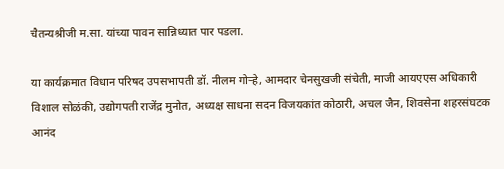चैतन्यश्रीजी म.सा. यांच्या पावन सान्निध्यात पार पडला.

या कार्यक्रमात विधान परिषद उपसभापती डॉ. नीलम गोऱ्हे, आमदार चेनसुखजी संचेती, माजी आयएएस अधिकारी विशाल सोळंकी, उद्योगपती राजेंद्र मुनोत, अध्यक्ष साधना सदन विजयकांत कोठारी, अचल जैन, शिवसेना शहरसंघटक आनंद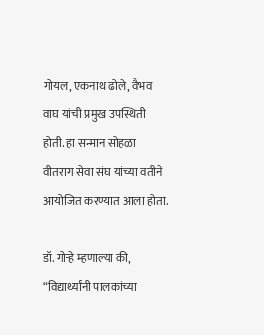गोयल, एकनाथ ढोले, वैभव वाघ यांची प्रमुख उपस्थिती होती. हा सन्मान सोहळा वीतराग सेवा संघ यांच्या वतीने आयोजित करण्यात आला होता.

डॉ. गोऱ्हे म्हणाल्या की, “विद्यार्थ्यांनी पालकांच्या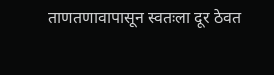ताणतणावापासून स्वतःला दूर ठेवत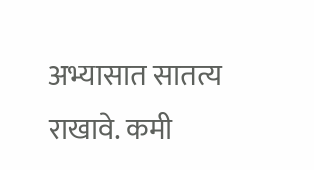अभ्यासात सातत्य राखावे. कमी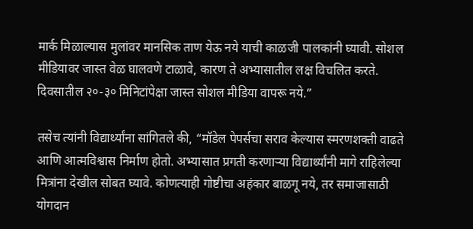मार्क मिळाल्यास मुलांवर मानसिक ताण येऊ नये याची काळजी पालकांनी घ्यावी. सोशल मीडियावर जास्त वेळ घालवणे टाळावे, कारण ते अभ्यासातील लक्ष विचलित करते. दिवसातील २०-३० मिनिटांपेक्षा जास्त सोशल मीडिया वापरू नये.”

तसेच त्यांनी विद्यार्थ्यांना सांगितले की, “मॉडेल पेपर्सचा सराव केल्यास स्मरणशक्ती वाढते आणि आत्मविश्वास निर्माण होतो. अभ्यासात प्रगती करणाऱ्या विद्यार्थ्यांनी मागे राहिलेल्या मित्रांना देखील सोबत घ्यावे. कोणत्याही गोष्टीचा अहंकार बाळगू नये, तर समाजासाठी योगदान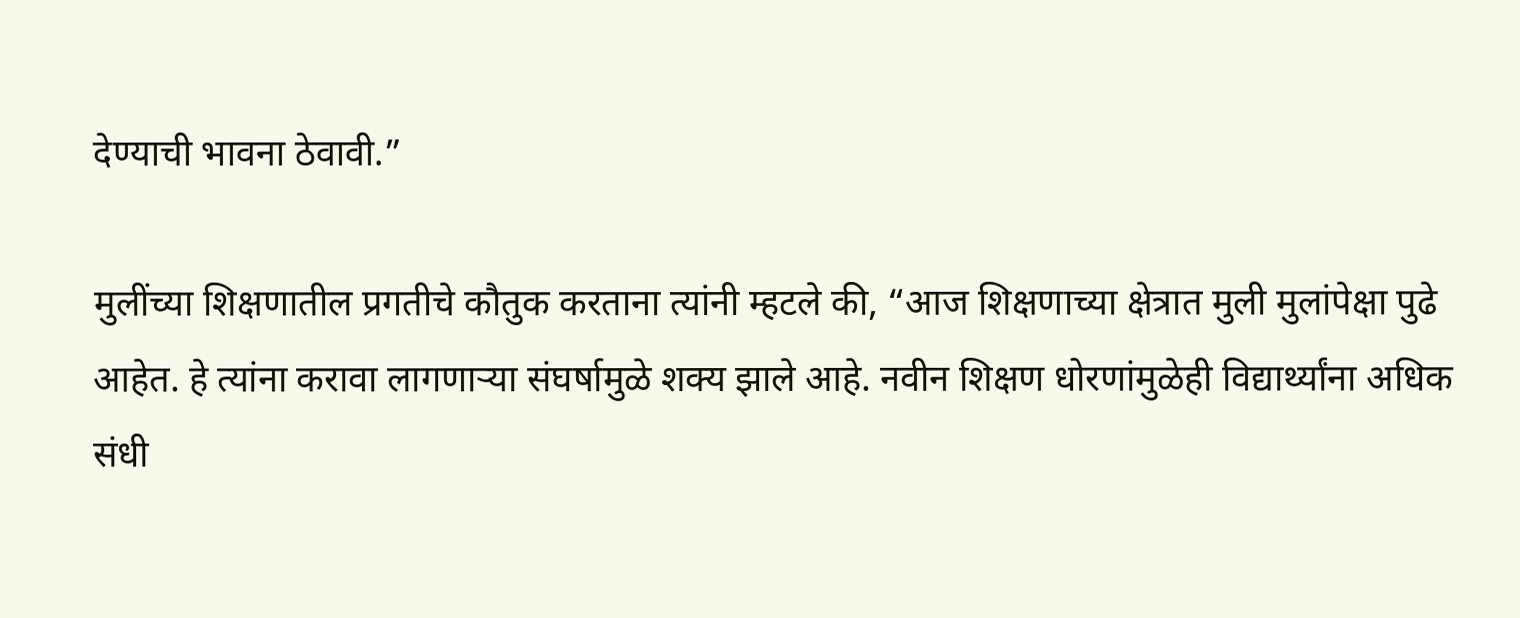देण्याची भावना ठेवावी.”

मुलींच्या शिक्षणातील प्रगतीचे कौतुक करताना त्यांनी म्हटले की, “आज शिक्षणाच्या क्षेत्रात मुली मुलांपेक्षा पुढे आहेत. हे त्यांना करावा लागणाऱ्या संघर्षामुळे शक्य झाले आहे. नवीन शिक्षण धोरणांमुळेही विद्यार्थ्यांना अधिक संधी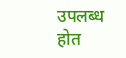उपलब्ध होत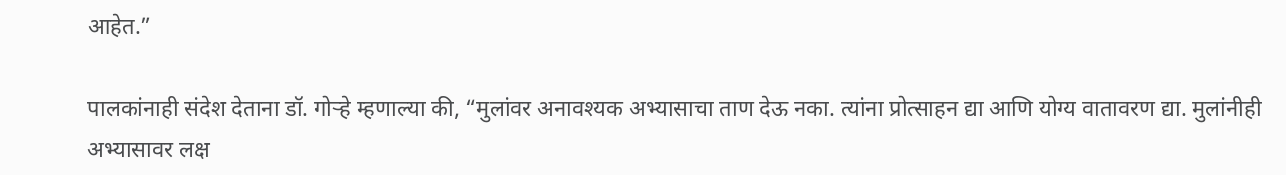आहेत.”

पालकांनाही संदेश देताना डॉ. गोऱ्हे म्हणाल्या की, “मुलांवर अनावश्यक अभ्यासाचा ताण देऊ नका. त्यांना प्रोत्साहन द्या आणि योग्य वातावरण द्या. मुलांनीही अभ्यासावर लक्ष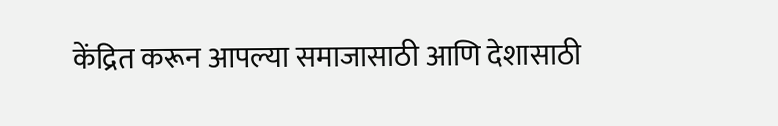केंद्रित करून आपल्या समाजासाठी आणि देशासाठी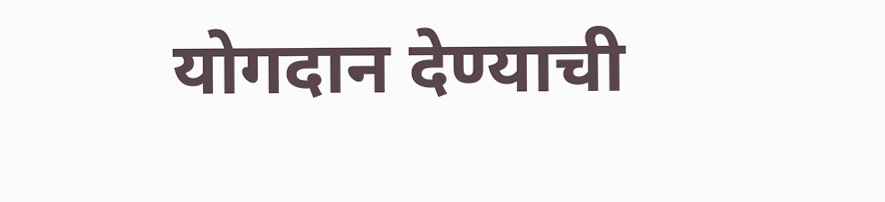योगदान देण्याची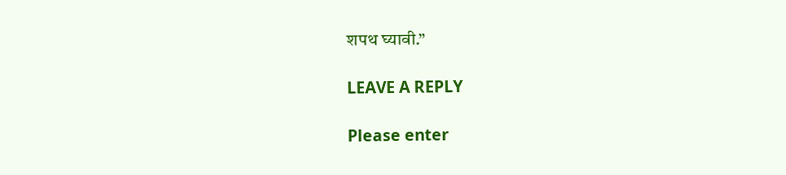शपथ घ्यावी.”

LEAVE A REPLY

Please enter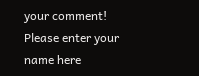your comment!
Please enter your name here